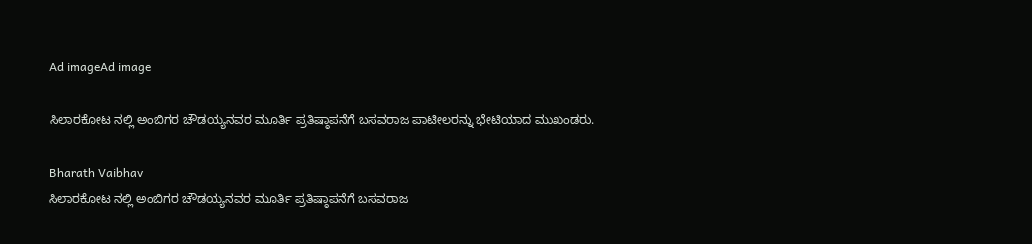Ad imageAd image

ಸಿಲಾರಕೋಟ ನಲ್ಲಿ ಅಂಬಿಗರ ಚೌಡಯ್ಯನವರ ಮೂರ್ತಿ ಪ್ರತಿಷ್ಠಾಪನೆಗೆ ಬಸವರಾಜ ಪಾಟೀಲರನ್ನು ಭೇಟಿಯಾದ ಮುಖಂಡರು.

Bharath Vaibhav
ಸಿಲಾರಕೋಟ ನಲ್ಲಿ ಅಂಬಿಗರ ಚೌಡಯ್ಯನವರ ಮೂರ್ತಿ ಪ್ರತಿಷ್ಠಾಪನೆಗೆ ಬಸವರಾಜ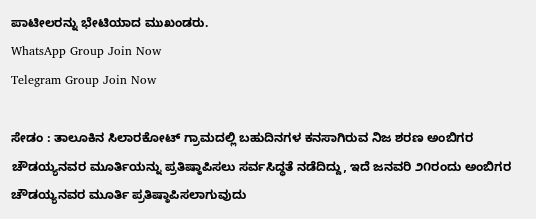ಪಾಟೀಲರನ್ನು ಭೇಟಿಯಾದ ಮುಖಂಡರು.
WhatsApp Group Join Now
Telegram Group Join Now

ಸೇಡಂ : ತಾಲೂಕಿನ ಸಿಲಾರಕೋಟ್ ಗ್ರಾಮದಲ್ಲಿ ಬಹುದಿನಗಳ ಕನಸಾಗಿರುವ ನಿಜ ಶರಣ ಅಂಬಿಗರ ಚೌಡಯ್ಯನವರ ಮೂರ್ತಿಯನ್ನು ಪ್ರತಿಷ್ಠಾಪಿಸಲು ಸರ್ವಸಿದ್ಧತೆ ನಡೆದಿದ್ದು, ಇದೆ ಜನವರಿ ೨೧ರಂದು ಅಂಬಿಗರ ಚೌಡಯ್ಯನವರ ಮೂರ್ತಿ ಪ್ರತಿಷ್ಠಾಪಿಸಲಾಗುವುದು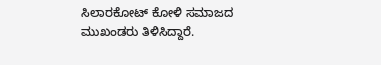ಸಿಲಾರಕೋಟ್ ಕೋಳಿ ಸಮಾಜದ ಮುಖಂಡರು ತಿಳಿಸಿದ್ದಾರೆ.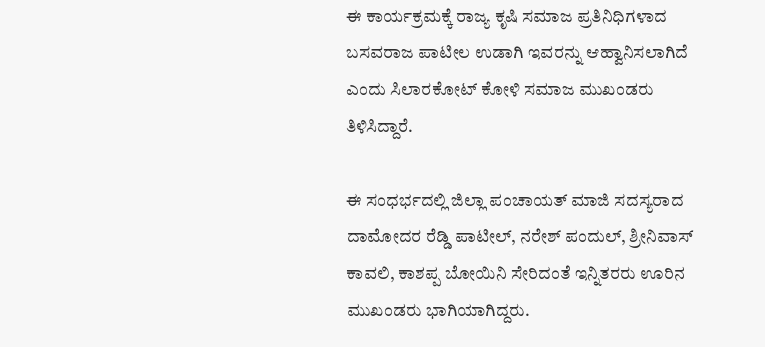ಈ ಕಾರ್ಯಕ್ರಮಕ್ಕೆ ರಾಜ್ಯ ಕೃಷಿ ಸಮಾಜ ಪ್ರತಿನಿಧಿಗಳಾದ ಬಸವರಾಜ ಪಾಟೀಲ ಉಡಾಗಿ ಇವರನ್ನು ಆಹ್ವಾನಿಸಲಾಗಿದೆ ಎಂದು ಸಿಲಾರಕೋಟ್ ಕೋಳಿ ಸಮಾಜ ಮುಖಂಡರು ತಿಳಿಸಿದ್ದಾರೆ.

ಈ ಸಂಧರ್ಭದಲ್ಲಿ ಜಿಲ್ಲಾ ಪಂಚಾಯತ್ ಮಾಜಿ ಸದಸ್ಯರಾದ ದಾಮೋದರ ರೆಡ್ಡಿ ಪಾಟೀಲ್, ನರೇಶ್ ಪಂದುಲ್, ಶ್ರೀನಿವಾಸ್ ಕಾವಲಿ, ಕಾಶಪ್ಪ ಬೋಯಿನಿ ಸೇರಿದಂತೆ ಇನ್ನಿತರರು ಊರಿನ ಮುಖಂಡರು ಭಾಗಿಯಾಗಿದ್ದರು.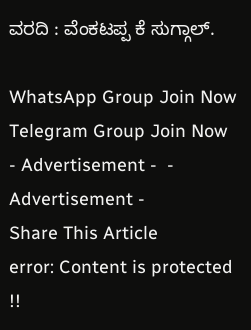ವರದಿ : ವೆಂಕಟಪ್ಪ ಕೆ ಸುಗ್ಗಾಲ್.

WhatsApp Group Join Now
Telegram Group Join Now
- Advertisement -  - Advertisement -
Share This Article
error: Content is protected !!